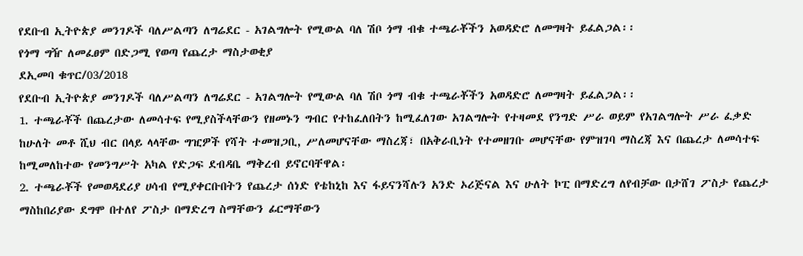የደቡብ ኢትዮጵያ መንገዶች ባለሥልጣን ለግሬደር - አገልግሎት የሚውል ባለ ሽቦ ጎማ ብቁ ተጫራቾችን አወዳድሮ ለመግዛት ይፈልጋል፡፡
የጎማ ግዥ ለመፈፀም በድጋሚ የወጣ የጨረታ ማስታወቂያ
ደኢመባ ቁጥር/03/2018
የደቡብ ኢትዮጵያ መንገዶች ባለሥልጣን ለግሬደር - አገልግሎት የሚውል ባለ ሽቦ ጎማ ብቁ ተጫራቾችን አወዳድሮ ለመግዛት ይፈልጋል፡፡
1. ተጫራቾች በጨረታው ለመሳተፍ የሚያስችላቸውን የዘመኑን ግብር የተከፈለበትን ከሚፈለገው አገልግሎት የተዛመደ የንግድ ሥራ ወይም የአገልግሎት ሥራ ፈቃድ ከሁለት መቶ ሺህ ብር በላይ ላላቸው ግዢዎች የሻት ተመዝጋቢ, ሥለመሆናቸው ማስረጃ፣ በአቅራቢነት የተመዘገቡ መሆናቸው የምዝገባ ማስረጃ እና በጨረታ ለመሳተፍ ከሚመለከተው የመንግሥት አካል የድጋፍ ደብዳቤ ማቅረብ ይኖርባቸዋል፡
2. ተጫራቾች የመወዳደሪያ ሀሳብ የሚያቀርቡበትን የጨረታ ሰነድ የቴከኒከ እና ፋይናንሻሉን አንድ ኦሪጅናል እና ሁለት ኮፒ በማድረግ ለየብቻው በታሸገ ፖስታ የጨረታ ማስከበሪያው ደግሞ በተለየ ፖስታ በማድረግ ስማቸውን ፊርማቸውን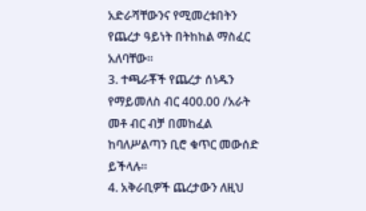አድራሻቸውንና የሚመረቱበትን የጨረታ ዓይነት በትከከል ማስፈር አለባቸው።
3. ተጫራቾች የጨረታ ሰነዱን የማይመለስ ብር 400.00 /አራት መቶ ብር ብቻ በመከፈል ከባለሥልጣን ቢሮ ቁጥር መውሰድ ይችላሉ፡፡
4. አቅራቢዎች ጨረታውን ለዚህ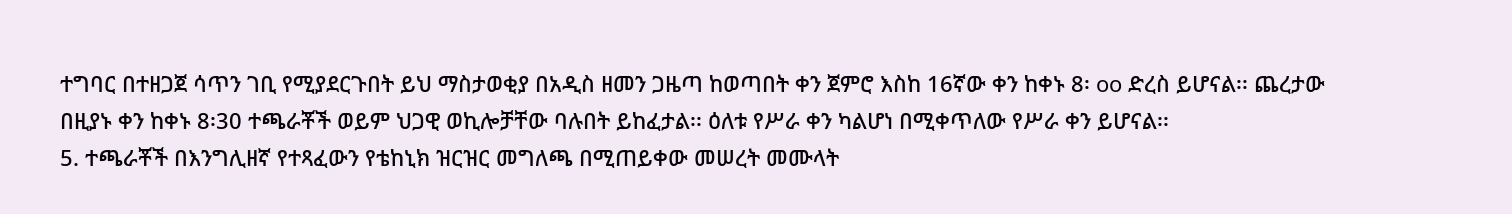ተግባር በተዘጋጀ ሳጥን ገቢ የሚያደርጉበት ይህ ማስታወቂያ በአዲስ ዘመን ጋዜጣ ከወጣበት ቀን ጀምሮ እስከ 16ኛው ቀን ከቀኑ 8፡ oo ድረስ ይሆናል፡፡ ጨረታው በዚያኑ ቀን ከቀኑ 8፡30 ተጫራቾች ወይም ህጋዊ ወኪሎቻቸው ባሉበት ይከፈታል፡፡ ዕለቱ የሥራ ቀን ካልሆነ በሚቀጥለው የሥራ ቀን ይሆናል፡፡
5. ተጫራቾች በእንግሊዘኛ የተጻፈውን የቴከኒክ ዝርዝር መግለጫ በሚጠይቀው መሠረት መሙላት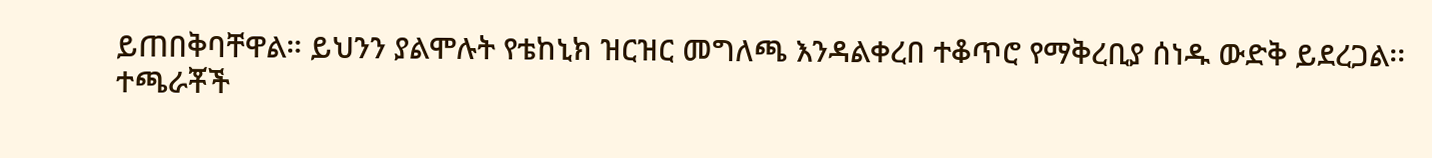ይጠበቅባቸዋል። ይህንን ያልሞሉት የቴከኒክ ዝርዝር መግለጫ እንዳልቀረበ ተቆጥሮ የማቅረቢያ ሰነዱ ውድቅ ይደረጋል፡፡
ተጫራቾች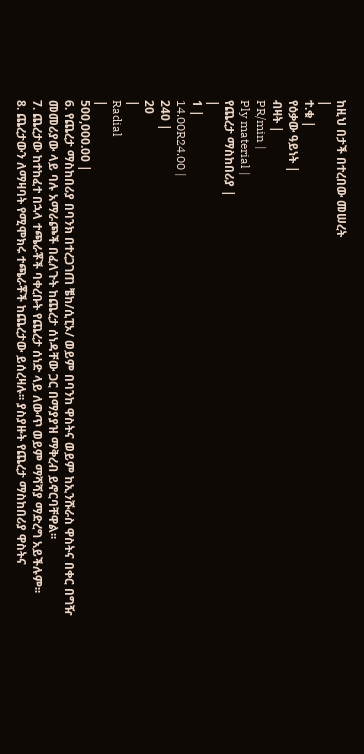ከዚህ በታች በተረበው መሠረት
|
ተ.ቁ |
የዕቃው ዓይነት |
ብዛት |
PR/min |
Ply material |
የጨረታ ማስከበሪያ |
|
1 |
14.00R24.00 |
240 |
20
|
Radial
|
500,000.00 |
6. የጨረታ ማስከበሪያ በባንክ በተረጋገጠ ቼከ/ሲፒኦ/ ወይም በባንከ ዋስትና ወይም ከኢንሹራስ ዋስትና በቀር በግዥ መመሪያው ላይ ባሉ አማራጮች በፈለጉት ከጨረታ ሰነዳቸው ጋር በማያያዝ ማቅረብ ይኖርባቸዋል፡፡
7. ጨረታው ከተከፈተ በኋላ ተጫራቾች ባቀረቡት የጨረታ ሰነድ ላይ ለውጥ ወይም ማሻሻያ ማድረግ አይችሉም፡፡
8. ጨረታውን ለማዛባት የሚሞክሩ ተጫራቾች ከጨረታው ይሰረዛሉ፡፡ ያስያዙት የጨረታ ማስከበሪያ ዋስትና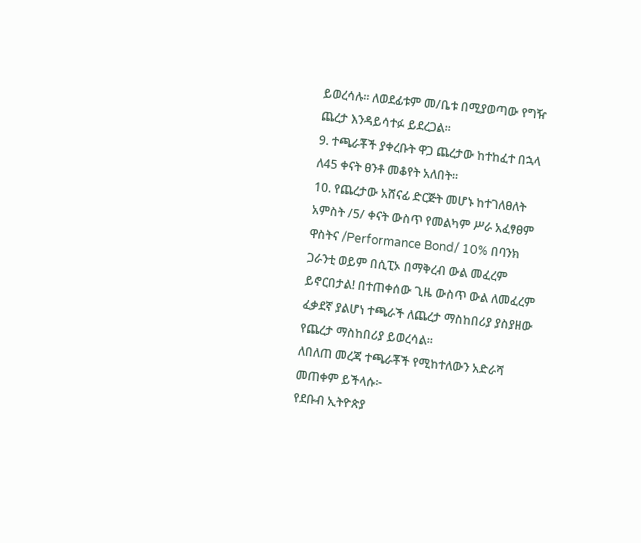ይወረሳሉ፡፡ ለወደፊቱም መ/ቤቱ በሚያወጣው የግዥ ጨረታ እንዳይሳተፉ ይደረጋል፡፡
9. ተጫራቾች ያቀረቡት ዋጋ ጨረታው ከተከፈተ በኋላ ለ45 ቀናት ፀንቶ መቆየት አለበት፡፡
10. የጨረታው አሸናፊ ድርጅት መሆኑ ከተገለፀለት አምስት /5/ ቀናት ውስጥ የመልካም ሥራ አፈፃፀም ዋስትና /Performance Bond/ 10% በባንክ ጋራንቲ ወይም በሲፒኦ በማቅረብ ውል መፈረም ይኖርበታል! በተጠቀሰው ጊዜ ውስጥ ውል ለመፈረም ፈቃደኛ ያልሆነ ተጫራች ለጨረታ ማስከበሪያ ያስያዘው የጨረታ ማስከበሪያ ይወረሳል፡፡
ለበለጠ መረጃ ተጫራቾች የሚከተለውን አድራሻ መጠቀም ይችላሱ፦
የደቡብ ኢትዮጵያ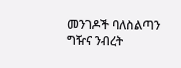መንገዶች ባለስልጣን
ግዥና ንብረት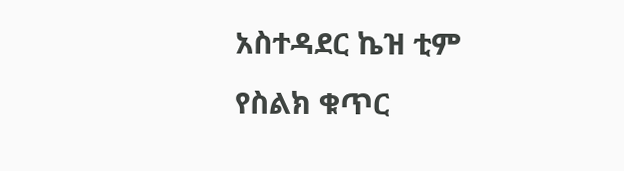አስተዳደር ኬዝ ቲም
የስልክ ቁጥር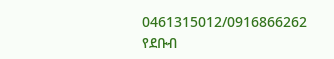0461315012/0916866262
የደቡብ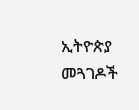ኢትዮጵያ መጓገዶች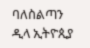ባለስልጣን
ዲላ ኢትዮጲያ